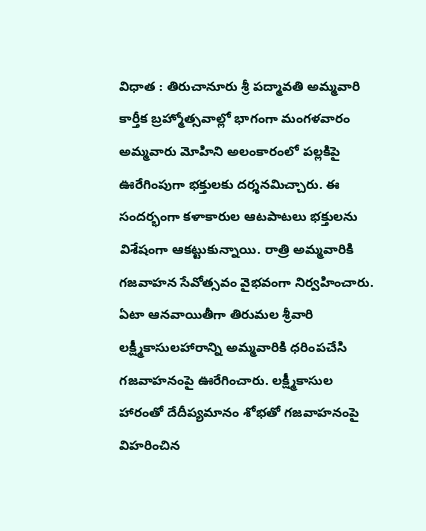విధాత : తిరుచానూరు శ్రీ పద్మావతి అమ్మవారి కార్తీక బ్రహ్మోత్సవాల్లో భాగంగా మంగళవారం అమ్మవారు మోహిని అలంకారంలో పల్లకిపై ఊరేగింపుగా భక్తులకు దర్శనమిచ్చారు. ఈ సందర్భంగా కళాకారుల ఆటపాటలు భక్తులను విశేషంగా ఆకట్టుకున్నాయి. రాత్రి అమ్మవారికి గజవాహన సేవోత్సవం వైభవంగా నిర్వహించారు. ఏటా ఆనవాయితీగా తిరుమల శ్రీవారి లక్ష్మీకాసులహారాన్ని అమ్మవారికి ధరింపచేసి గజవాహనంపై ఊరేగించారు. లక్ష్మీకాసుల హారంతో దేదీప్యమానం శోభతో గజవాహనంపై విహరించిన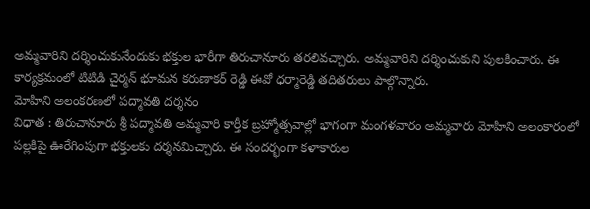అమ్మవారిని దర్శించుకునేందుకు భక్తుల భారీగా తిరుచానూరు తరలివచ్చారు. అమ్మవారిని దర్శించుకుని పులకించారు. ఈ కార్యక్రమంలో టిటిడి చైర్మన్ భూమన కరుణాకర్ రెడ్డి ఈవో ధర్మారెడ్డి తదితరులు పాల్గొన్నారు.
మోహిని అలంకరణలో పద్మావతి దర్శనం
విధాత : తిరుచానూరు శ్రీ పద్మావతి అమ్మవారి కార్తీక బ్రహ్మోత్సవాల్లో భాగంగా మంగళవారం అమ్మవారు మోహిని అలంకారంలో పల్లకిపై ఊరేగింపుగా భక్తులకు దర్శనమిచ్చారు. ఈ సందర్భంగా కళాకారుల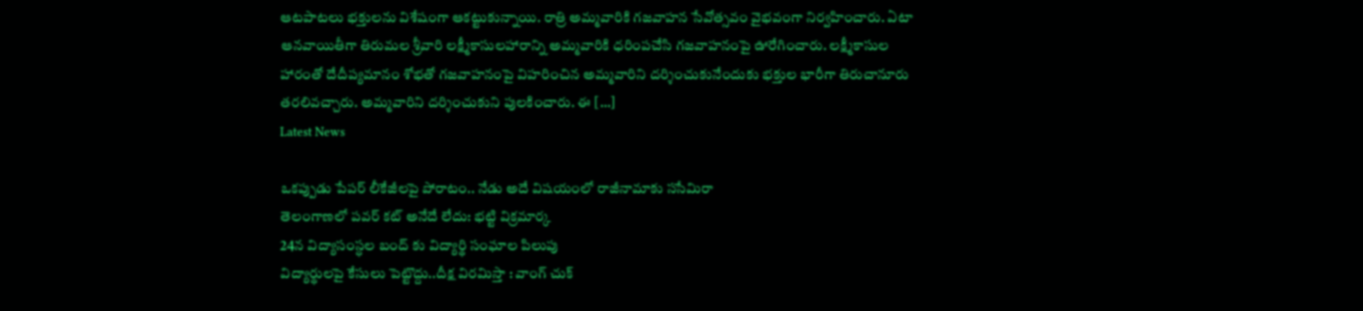ఆటపాటలు భక్తులను విశేషంగా ఆకట్టుకున్నాయి. రాత్రి అమ్మవారికి గజవాహన సేవోత్సవం వైభవంగా నిర్వహించారు. ఏటా ఆనవాయితీగా తిరుమల శ్రీవారి లక్ష్మీకాసులహారాన్ని అమ్మవారికి ధరింపచేసి గజవాహనంపై ఊరేగించారు. లక్ష్మీకాసుల హారంతో దేదీప్యమానం శోభతో గజవాహనంపై విహరించిన అమ్మవారిని దర్శించుకునేందుకు భక్తుల భారీగా తిరుచానూరు తరలివచ్చారు. అమ్మవారిని దర్శించుకుని పులకించారు. ఈ […]
Latest News

ఒకప్పుడు పేపర్ లీకేజీలపై పోరాటం.. నేడు అదే విషయంలో రాజీనామాకు ససేమిరా
తెలంగాణలో పవర్ కట్ అనేదే లేదు: భట్టి విక్రమార్క
24న విద్యాసంస్ధల బంద్ కు విద్యార్థి సంఘాల పిలుపు
విద్యార్థులపై కేసులు పెట్టొద్దు..దీక్ష విరమిస్తా : వాంగ్ చుక్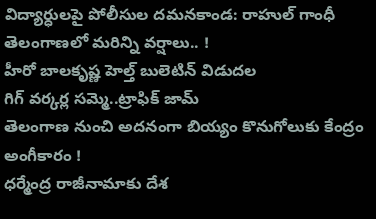విద్యార్ధులపై పోలీసుల దమనకాండ: రాహుల్ గాంధీ
తెలంగాణలో మరిన్ని వర్షాలు.. !
హీరో బాలకృష్ణ హెల్త్ బులెటిన్ విడుదల
గిగ్ వర్కర్ల సమ్మె..ట్రాఫిక్ జామ్
తెలంగాణ నుంచి అదనంగా బియ్యం కొనుగోలుకు కేంద్రం అంగీకారం !
ధర్మేంద్ర రాజీనామాకు దేశ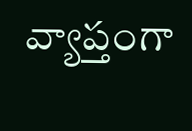వ్యాప్తంగా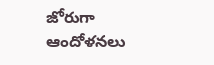జోరుగా ఆందోళనలు